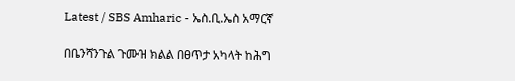Latest / SBS Amharic - ኤስ.ቢ.ኤስ አማርኛ

በቤንሻንጉል ጉሙዝ ክልል በፀጥታ አካላት ከሕግ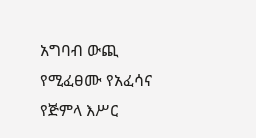አግባብ ውጪ የሚፈፀሙ የአፈሳና የጅምላ እሥር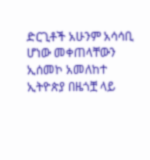ድርጊቶች አሁንም አሳሳቢ ሆነው መቀጠላቸውን ኢሰመኮ አመለከተ
ኢትዮጵያ በዜጎቿ ላይ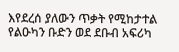እየደረሰ ያለውን ጥቃት የሚከታተል የልዑካን ቡድን ወደ ደቡብ አፍሪካ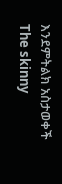እንደምትልክ አስታወቀች
The skinny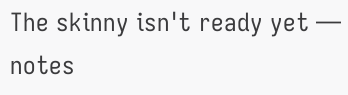The skinny isn't ready yet — notes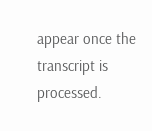appear once the transcript is processed.